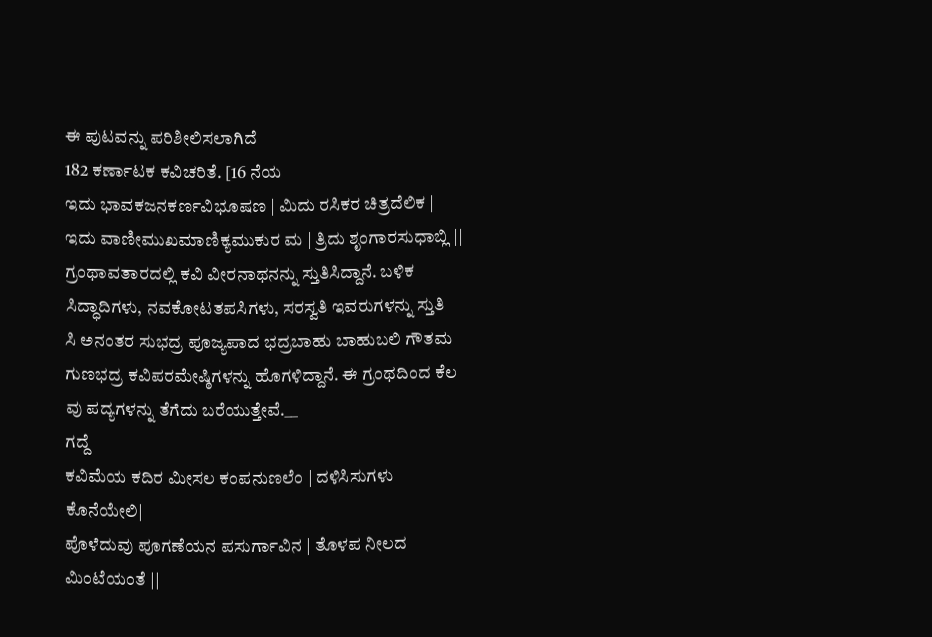ಈ ಪುಟವನ್ನು ಪರಿಶೀಲಿಸಲಾಗಿದೆ
182 ಕರ್ಣಾಟಕ ಕವಿಚರಿತೆ. [16 ನೆಯ
ಇದು ಭಾವಕಜನಕರ್ಣವಿಭೂಷಣ | ಮಿದು ರಸಿಕರ ಚಿತ್ರದೆಲಿಕ |
ಇದು ವಾಣೀಮುಖಮಾಣಿಕ್ಯಮುಕುರ ಮ | ತ್ರಿದು ಶೃಂಗಾರಸುಧಾಬ್ಲಿ ||
ಗ್ರಂಥಾವತಾರದಲ್ಲಿ ಕವಿ ವೀರನಾಥನನ್ನು ಸ್ತುತಿಸಿದ್ದಾನೆ. ಬಳಿಕ ಸಿದ್ಧಾದಿಗಳು, ನವಕೋಟತಪಸಿಗಳು, ಸರಸ್ವತಿ ಇವರುಗಳನ್ನು ಸ್ತುತಿ
ಸಿ ಅನಂತರ ಸುಭದ್ರ ಪೂಜ್ಯಪಾದ ಭದ್ರಬಾಹು ಬಾಹುಬಲಿ ಗೌತಮ
ಗುಣಭದ್ರ ಕವಿಪರಮೇಷ್ಠಿಗಳನ್ನು ಹೊಗಳಿದ್ದಾನೆ. ಈ ಗ್ರಂಥದಿಂದ ಕೆಲ
ವು ಪದ್ಯಗಳನ್ನು ತೆಗೆದು ಬರೆಯುತ್ತೇವೆ.__
ಗದ್ದೆ
ಕವಿಮೆಯ ಕದಿರ ಮೀಸಲ ಕಂಪನುಣಲೆಂ | ದಳಿಸಿಸುಗಳು ಕೊನೆಯೇಲಿ|
ಪೊಳೆದುವು ಪೂಗಣೆಯನ ಪಸುರ್ಗಾವಿನ | ತೊಳಪ ನೀಲದ ಮಿಂಟೆಯಂತೆ ||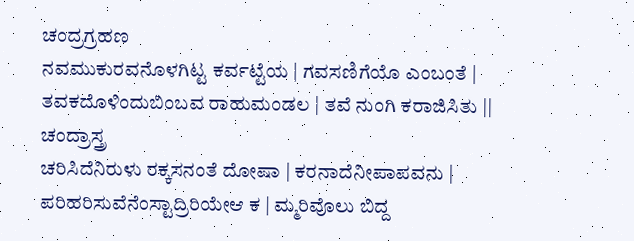ಚಂದ್ರಗ್ರಹಣ
ನವಮುಕುರವನೊಳಗಿಟ್ಟ ಕರ್ವಟ್ಟೆಯ | ಗವಸಣಿಗೆಯೊ ಎಂಬಂತೆ |
ತವಕದೊಳಿಂದುಬಿಂಬವ ರಾಹುಮಂಡಲ | ತವೆ ನುಂಗಿ ಕರಾಜಿಸಿತು ||
ಚಂದ್ರಾಸ್ತ್ರ
ಚರಿಸಿದೆನಿರುಳು ರಕ್ಕಸನಂತೆ ದೋಷಾ | ಕರನಾದೆನೀಪಾಪವನು |
ಪರಿಹರಿಸುವೆನೆಂಸ್ಟಾದ್ರಿರಿಯೇಆ ಕ | ಮ್ಮರಿವೊಲು ಬಿದ್ದ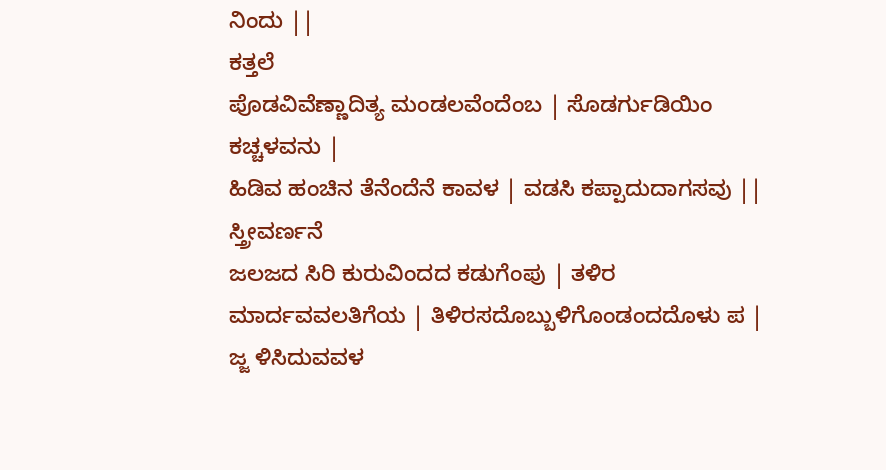ನಿಂದು ||
ಕತ್ತಲೆ
ಪೊಡವಿವೆಣ್ಣಾದಿತ್ಯ ಮಂಡಲವೆಂದೆಂಬ | ಸೊಡರ್ಗುಡಿಯಿಂ ಕಚ್ಚಳವನು |
ಹಿಡಿವ ಹಂಚಿನ ತೆನೆಂದೆನೆ ಕಾವಳ | ವಡಸಿ ಕಪ್ಪಾದುದಾಗಸವು ||
ಸ್ತ್ರೀವರ್ಣನೆ
ಜಲಜದ ಸಿರಿ ಕುರುವಿಂದದ ಕಡುಗೆಂಪು | ತಳಿರ ಮಾರ್ದವವಲತಿಗೆಯ | ತಿಳಿರಸದೊಬ್ಬುಳಿಗೊಂಡಂದದೊಳು ಪ | ಜ್ಜ ಳಿಸಿದುವವಳ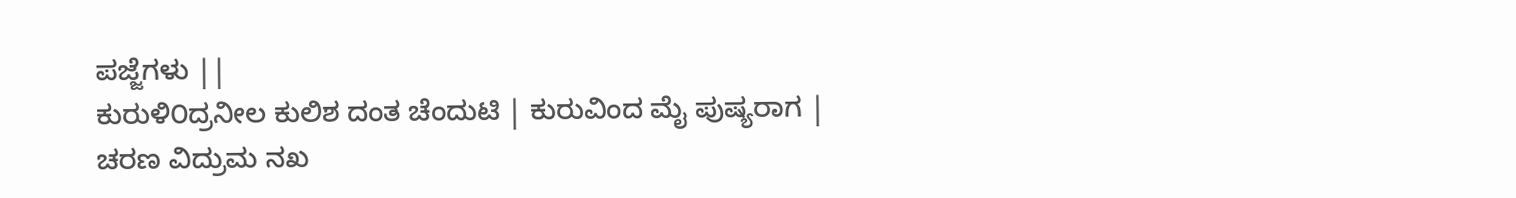ಪಜ್ಜೆಗಳು ||
ಕುರುಳಿ೦ದ್ರನೀಲ ಕುಲಿಶ ದಂತ ಚೆಂದುಟಿ | ಕುರುವಿಂದ ಮೈ ಪುಷ್ಯರಾಗ |
ಚರಣ ವಿದ್ರುಮ ನಖ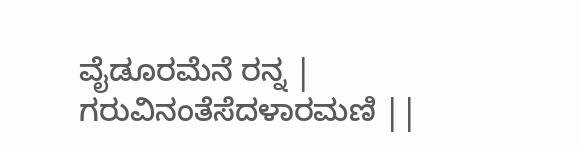ವೈಡೂರಮೆನೆ ರನ್ನ | ಗರುವಿನಂತೆಸೆದಳಾರಮಣಿ ||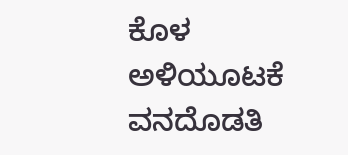ಕೊಳ
ಅಳಿಯೂಟಕೆ ವನದೊಡತಿ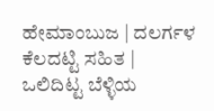ಹೇಮಾಂಬುಜ | ದಲರ್ಗಳ ಕೆಲದಟ್ಟಿ ಸಹಿತ |
ಒಲಿದಿಟ್ಟ ಬೆಳ್ಳಿಯ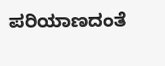ಪರಿಯಾಣದಂತೆ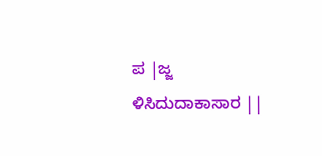ಪ |ಜ್ಜ ಳಿಸಿದುದಾಕಾಸಾರ ||